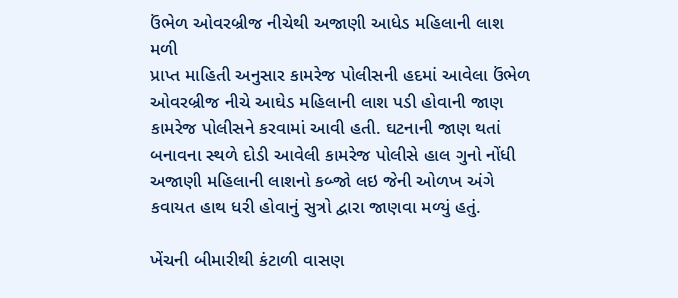ઉંભેળ ઓવરબ્રીજ નીચેથી અજાણી આધેડ મહિલાની લાશ મળી
પ્રાપ્ત માહિતી અનુસાર કામરેજ પોલીસની હદમાં આવેલા ઉંભેળ ઓવરબ્રીજ નીચે આઘેડ મહિલાની લાશ પડી હોવાની જાણ કામરેજ પોલીસને કરવામાં આવી હતી. ઘટનાની જાણ થતાં બનાવના સ્થળે દોડી આવેલી કામરેજ પોલીસે હાલ ગુનો નોંધી અજાણી મહિલાની લાશનો કબ્જો લઇ જેની ઓળખ અંગે કવાયત હાથ ધરી હોવાનું સુત્રો દ્વારા જાણવા મળ્યું હતું.

ખેંચની બીમારીથી કંટાળી વાસણ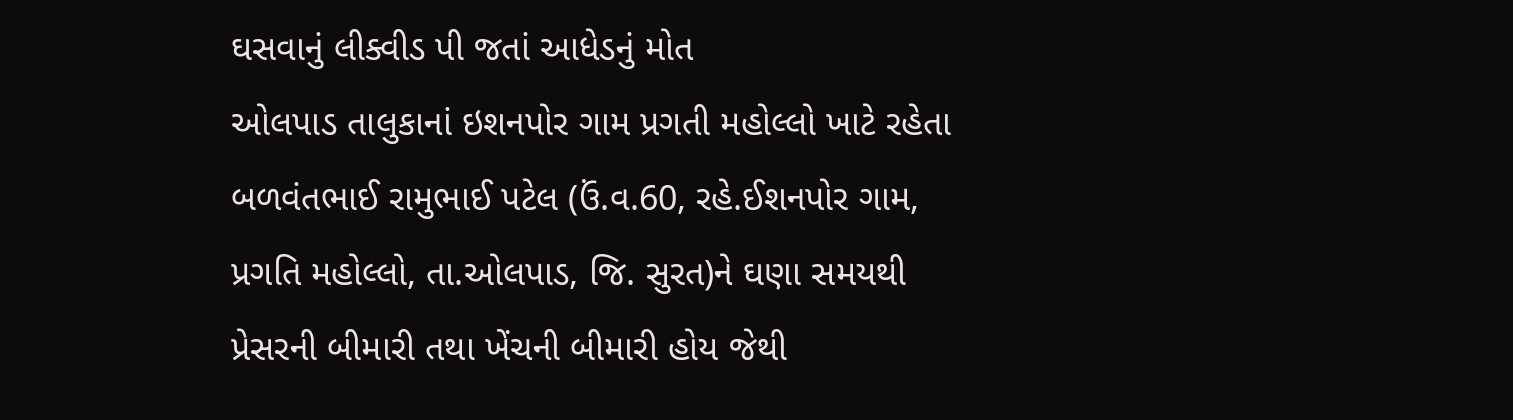ઘસવાનું લીક્વીડ પી જતાં આધેડનું મોત
ઓલપાડ તાલુકાનાં ઇશનપોર ગામ પ્રગતી મહોલ્લો ખાટે રહેતા બળવંતભાઈ રામુભાઈ પટેલ (ઉં.વ.60, રહે.ઈશનપોર ગામ, પ્રગતિ મહોલ્લો, તા.ઓલપાડ, જિ. સુરત)ને ઘણા સમયથી પ્રેસરની બીમારી તથા ખેંચની બીમારી હોય જેથી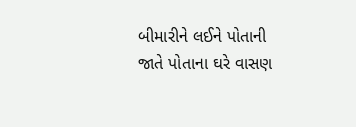બીમારીને લઈને પોતાની જાતે પોતાના ઘરે વાસણ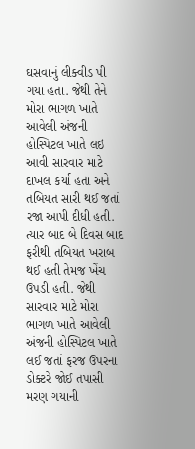ઘસવાનું લીક્વીડ પી ગયા હતા. જેથી તેને મોરા ભાગળ ખાતે આવેલી અંજની હોસ્પિટલ ખાતે લઇ આવી સારવાર માટે દાખલ કર્યા હતા અને તબિયત સારી થઈ જતાં રજા આપી દીધી હતી.
ત્યાર બાદ બે દિવસ બાદ ફરીથી તબિયત ખરાબ થઈ હતી તેમજ ખેંચ ઉપડી હતી. જેથી સારવાર માટે મોરા ભાગળ ખાતે આવેલી અંજની હોસ્પિટલ ખાતે લઈ જતાં ફરજ ઉપરના ડોક્ટરે જોઈ તપાસી મરણ ગયાની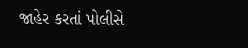જાહેર કરતાં પોલીસે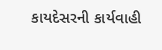કાયદેસરની કાર્યવાહી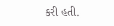કરી હતી.